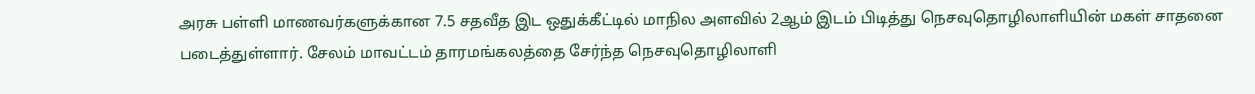அரசு பள்ளி மாணவர்களுக்கான 7.5 சதவீத இட ஒதுக்கீட்டில் மாநில அளவில் 2ஆம் இடம் பிடித்து நெசவுதொழிலாளியின் மகள் சாதனை படைத்துள்ளார். சேலம் மாவட்டம் தாரமங்கலத்தை சேர்ந்த நெசவுதொழிலாளி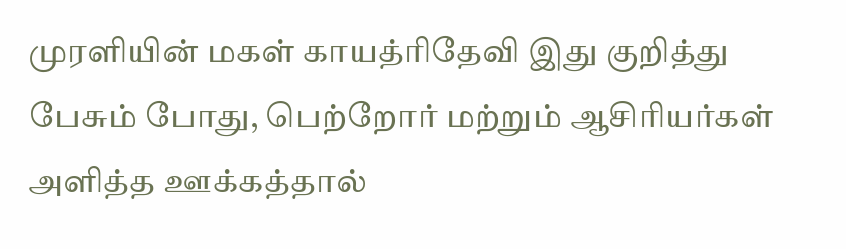முரளியின் மகள் காயத்ரிதேவி இது குறித்து பேசும் போது, பெற்றோர் மற்றும் ஆசிரியர்கள் அளித்த ஊக்கத்தால்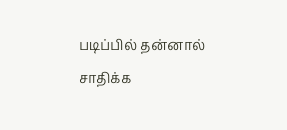படிப்பில் தன்னால் சாதிக்க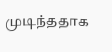முடிந்ததாக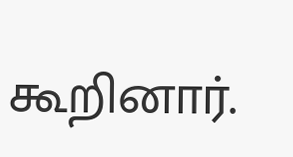கூறினார்.